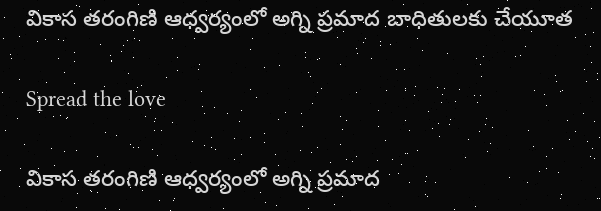వికాస తరంగిణి ఆధ్వర్యంలో అగ్ని ప్రమాద బాధితులకు చేయూత

Spread the love

వికాస తరంగిణి ఆధ్వర్యంలో అగ్ని ప్రమాద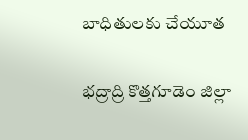బాధితులకు చేయూత

భద్రాద్రి కొత్తగూడెం జిల్లా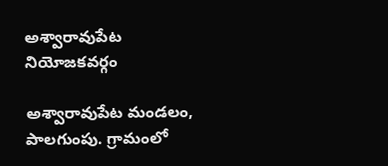అశ్వారావుపేట నియోజకవర్గం

అశ్వారావుపేట మండలం,
పాలగుంపు. గ్రామంలో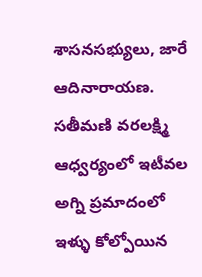శాసనసభ్యులు, జారే ఆదినారాయణ. సతీమణి వరలక్ష్మి ఆధ్వర్యంలో ఇటీవల అగ్ని ప్రమాదంలో ఇళ్ళు కోల్పోయిన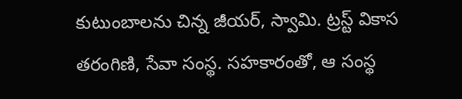కుటుంబాలను చిన్న జీయర్, స్వామి. ట్రస్ట్ వికాస తరంగిణి, సేవా సంస్థ. సహకారంతో, ఆ సంస్థ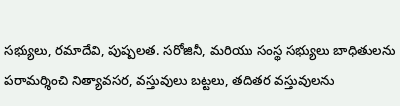సభ్యులు, రమాదేవి, పుష్పలత. సరోజినీ, మరియు సంస్థ సభ్యులు బాధితులను పరామర్శించి నిత్యావసర, వస్తువులు బట్టలు, తదితర వస్తువులను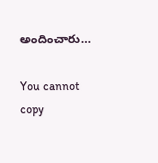అందించారు…

You cannot copy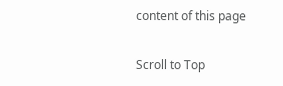content of this page

Scroll to Top